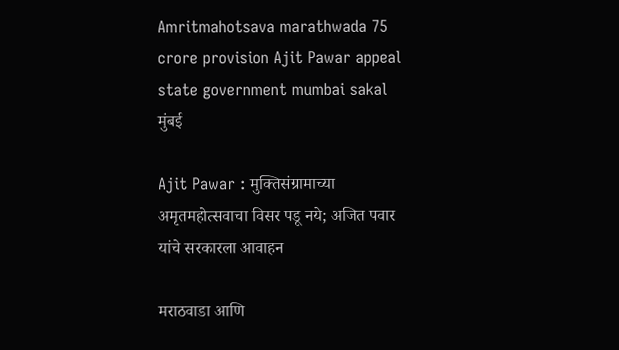Amritmahotsava marathwada 75 crore provision Ajit Pawar appeal state government mumbai sakal
मुंबई

Ajit Pawar : मुक्तिसंग्रामाच्या अमृतमहोत्सवाचा विसर पडू नये; अजित पवार यांचे सरकारला आवाहन

मराठवाडा आणि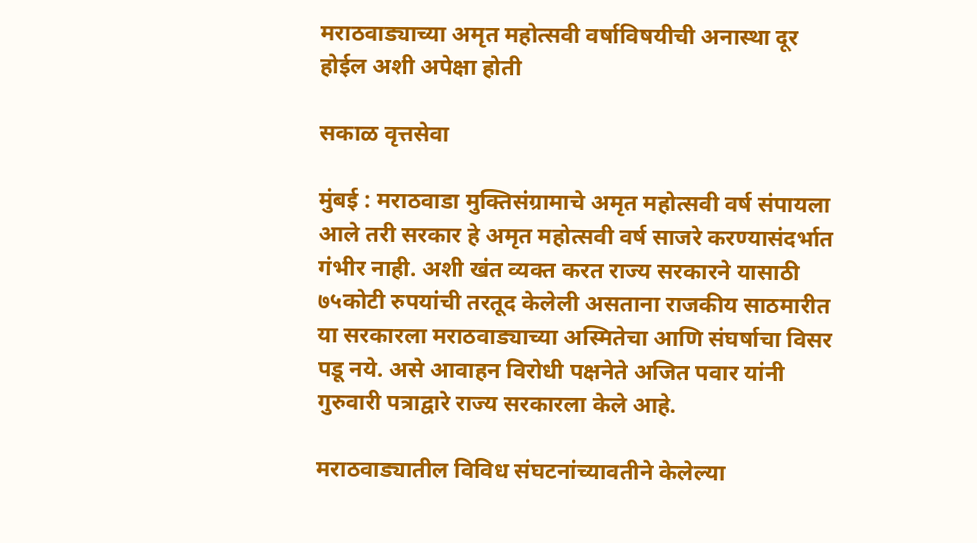मराठवाड्याच्या अमृत महोत्सवी वर्षाविषयीची अनास्था दूर होईल अशी अपेक्षा होती

सकाळ वृत्तसेवा

मुंबई : मराठवाडा मुक्तिसंग्रामाचे अमृत महोत्सवी वर्ष संपायला आले तरी सरकार हे अमृत महोत्सवी वर्ष साजरे करण्यासंदर्भात गंभीर नाही. अशी खंत व्यक्त करत राज्य सरकारने यासाठी ७५कोटी रुपयांची तरतूद केलेली असताना राजकीय साठमारीत या सरकारला मराठवाड्याच्या अस्मितेचा आणि संघर्षाचा विसर पडू नये. असे आवाहन विरोधी पक्षनेते अजित पवार यांनी गुरुवारी पत्राद्वारे राज्य सरकारला केले आहे.

मराठवाड्यातील विविध संघटनांच्यावतीने केलेल्या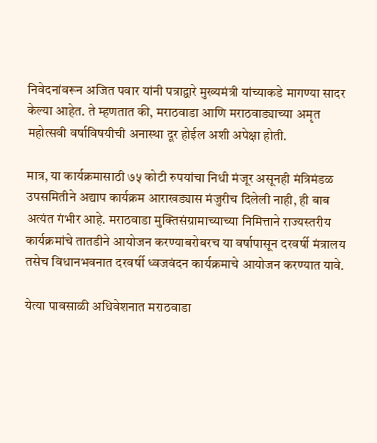निवेदनांवरून अजित पवार यांनी पत्राद्वारे मुख्यमंत्री यांच्याकडे मागण्या सादर केल्या आहेत. ते म्हणतात की, मराठवाडा आणि मराठवाड्याच्या अमृत महोत्सवी वर्षाविषयीची अनास्था दूर होईल अशी अपेक्षा होती.

मात्र, या कार्यक्रमासाठी ७५ कोटी रुपयांचा निधी मंजूर असूनही मंत्रिमंडळ उपसमितीने अद्याप कार्यक्रम आराखड्यास मंजुरीच दिलेली नाही, ही बाब अत्यंत गंभीर आहे. मराठवाडा मुक्तिसंग्रामाच्याच्या निमित्ताने राज्यस्तरीय कार्यक्रमांचे तातडीने आयोजन करण्याबरोबरच या वर्षापासून दरवर्षी मंत्रालय तसेच विधानभवनात दरवर्षी ध्वजवंदन कार्यक्रमाचे आयोजन करण्यात यावे.

येत्या पावसाळी अधिवेशनात मराठवाडा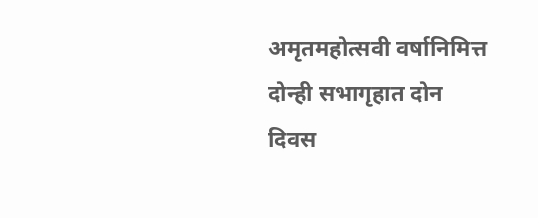अमृतमहोत्सवी वर्षानिमित्त दोन्ही सभागृहात दोन दिवस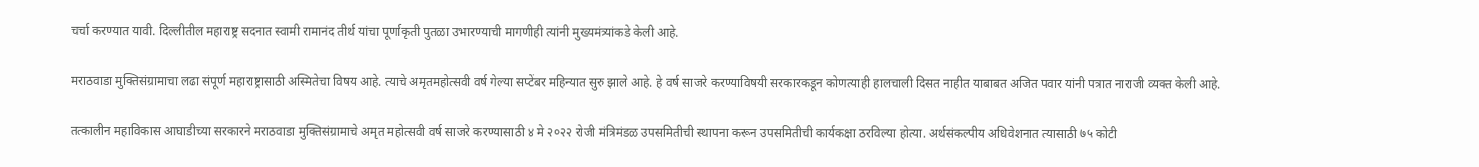चर्चा करण्यात यावी. दिल्लीतील महाराष्ट्र सदनात स्वामी रामानंद तीर्थ यांचा पूर्णाकृती पुतळा उभारण्याची मागणीही त्यांनी मुख्यमंत्र्यांकडे केली आहे.

मराठवाडा मुक्तिसंग्रामाचा लढा संपूर्ण महाराष्ट्रासाठी अस्मितेचा विषय आहे. त्याचे अमृतमहोत्सवी वर्ष गेल्या सप्टेंबर महिन्यात सुरु झाले आहे. हे वर्ष साजरे करण्याविषयी सरकारकडून कोणत्याही हालचाली दिसत नाहीत याबाबत अजित पवार यांनी पत्रात नाराजी व्यक्त केली आहे.

तत्कालीन महाविकास आघाडीच्या सरकारने मराठवाडा मुक्तिसंग्रामाचे अमृत महोत्सवी वर्ष साजरे करण्यासाठी ४ मे २०२२ रोजी मंत्रिमंडळ उपसमितीची स्थापना करून उपसमितीची कार्यकक्षा ठरविल्या होत्या. अर्थसंकल्पीय अधिवेशनात त्यासाठी ७५ कोटी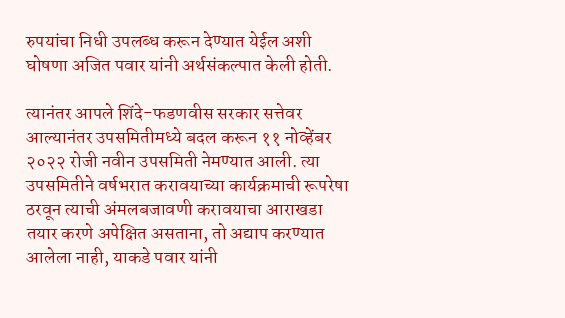रुपयांचा निधी उपलब्ध करून देण्यात येईल अशी घोषणा अजित पवार यांनी अर्थसंकल्पात केली होती.

त्यानंतर आपले शिंदे-फडणवीस सरकार सत्तेवर आल्यानंतर उपसमितीमध्ये बदल करून ११ नोव्हेंबर २०२२ रोजी नवीन उपसमिती नेमण्यात आली. त्या उपसमितीने वर्षभरात करावयाच्या कार्यक्रमाची रूपरेषा ठरवून त्याची अंमलबजावणी करावयाचा आराखडा तयार करणे अपेक्षित असताना, तो अद्याप करण्यात आलेला नाही, याकडे पवार यांनी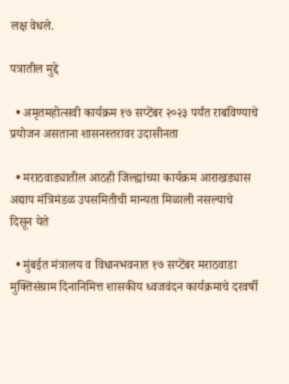लक्ष वेधले.

पत्रातील मुद्दे

  • अमृतमहोत्सवी कार्यक्रम १७ सप्टेंबर २०२३ पर्यंत राबविण्याचे प्रयोजन असताना शासनस्तरावर उदासीनता

  • मराठवाड्यातील आठही जिल्ह्यांच्या कार्यक्रम आराखड्यास अद्याप मंत्रिमंडळ उपसमितीची मान्यता मिळाली नसल्याचे दिसून येते

  • मुंबईत मंत्रालय व विधानभवनात १७ सप्टेंबर मराठवाडा मुक्तिसंग्राम दिनानिमित्त शासकीय ध्वजवंदन कार्यक्रमाचे दरवर्षी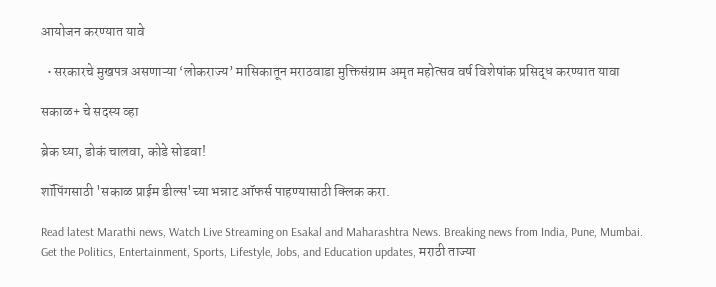आयोजन करण्यात यावे

  • सरकारचे मुखपत्र असणाऱ्या ‘लोकराज्य’ मासिकातून मराठवाडा मुक्तिसंग्राम अमृत महोत्सव वर्ष विशेषांक प्रसिद्ध करण्यात यावा

सकाळ+ चे सदस्य व्हा

ब्रेक घ्या, डोकं चालवा, कोडे सोडवा!

शॉपिंगसाठी 'सकाळ प्राईम डील्स'च्या भन्नाट ऑफर्स पाहण्यासाठी क्लिक करा.

Read latest Marathi news, Watch Live Streaming on Esakal and Maharashtra News. Breaking news from India, Pune, Mumbai. Get the Politics, Entertainment, Sports, Lifestyle, Jobs, and Education updates, मराठी ताज्या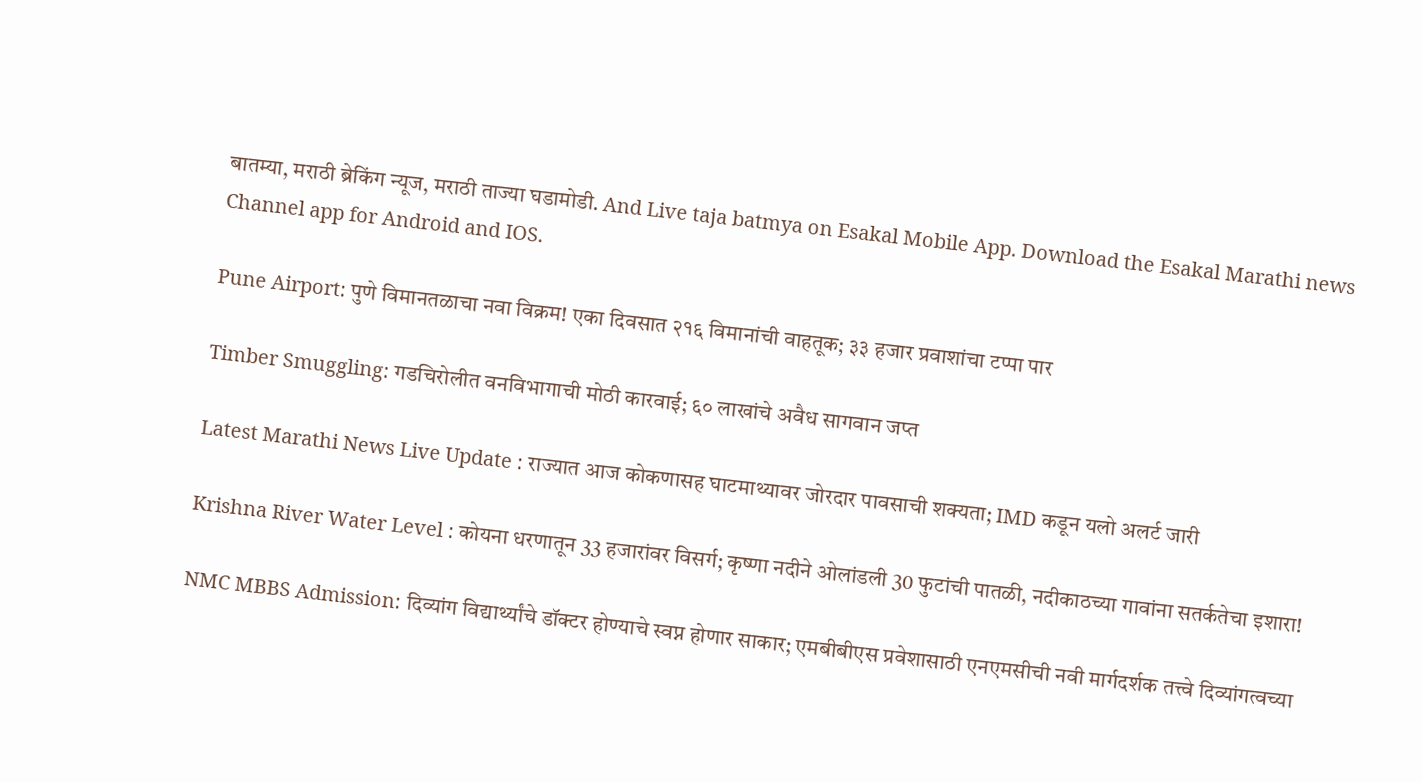बातम्या, मराठी ब्रेकिंग न्यूज, मराठी ताज्या घडामोडी. And Live taja batmya on Esakal Mobile App. Download the Esakal Marathi news Channel app for Android and IOS.

Pune Airport: पुणे विमानतळाचा नवा विक्रम! एका दिवसात २१६ विमानांची वाहतूक; ३३ हजार प्रवाशांचा टप्पा पार

Timber Smuggling: गडचिरोलीत वनविभागाची मोठी कारवाई; ६० लाखांचे अवैध सागवान जप्त

Latest Marathi News Live Update : राज्यात आज कोकणासह घाटमाथ्यावर जोरदार पावसाची शक्यता; IMD कडून यलो अलर्ट जारी

Krishna River Water Level : कोयना धरणातून 33 हजारांवर विसर्ग; कृष्णा नदीने ओलांडली 30 फुटांची पातळी, नदीकाठच्या गावांना सतर्कतेचा इशारा!

NMC MBBS Admission: दिव्यांग विद्यार्थ्यांचे डॉक्टर होण्याचे स्वप्न होणार साकार; एमबीबीएस प्रवेशासाठी एनएमसीची नवी मार्गदर्शक तत्त्वे दिव्यांगत्वच्या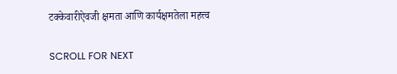टक्केवारीऐवजी क्षमता आणि कार्यक्षमतेला महत्त्व

SCROLL FOR NEXT